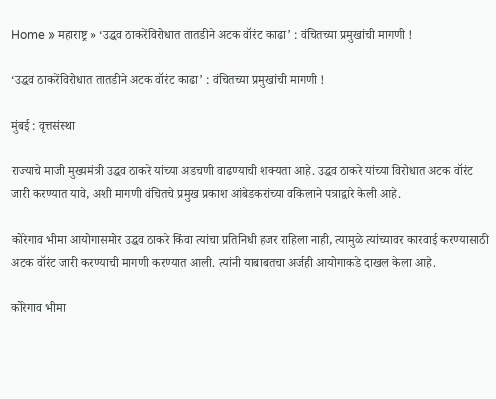Home » महाराष्ट्र » ‘उद्धव ठाकरेंविरोधात तातडीने अटक वॉरंट काढा’ : वंचितच्या प्रमुखांची मागणी !

‘उद्धव ठाकरेंविरोधात तातडीने अटक वॉरंट काढा’ : वंचितच्या प्रमुखांची मागणी !

मुंबई : वृत्तसंस्था

राज्याचे माजी मुख्यमंत्री उद्धव ठाकरे यांच्या अडचणी वाढण्याची शक्यता आहे. उद्धव ठाकरे यांच्या विरोधात अटक वॉरंट जारी करण्यात यावे, अशी मागणी वंचितचे प्रमुख प्रकाश आंबेडकरांच्या वकिलाने पत्राद्वारे केली आहे.

कोरेगाव भीमा आयोगासमोर उद्धव ठाकरे किंवा त्यांचा प्रतिनिधी हजर राहिला नाही, त्यामुळे त्यांच्यावर कारवाई करण्यासाठी अटक वॉरंट जारी करण्याची मागणी करण्यात आली. त्यांनी याबाबतचा अर्जही आयोगाकडे दाखल केला आहे.

कोरेगाव भीमा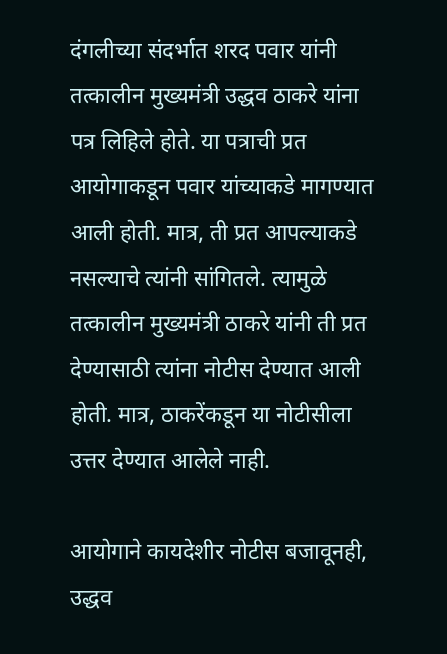दंगलीच्या संदर्भात शरद पवार यांनी तत्कालीन मुख्यमंत्री उद्धव ठाकरे यांना पत्र लिहिले होते. या पत्राची प्रत आयोगाकडून पवार यांच्याकडे मागण्यात आली होती. मात्र, ती प्रत आपल्याकडे नसल्याचे त्यांनी सांगितले. त्यामुळे तत्कालीन मुख्यमंत्री ठाकरे यांनी ती प्रत देण्यासाठी त्यांना नोटीस देण्यात आली होती. मात्र, ठाकरेंकडून या नोटीसीला उत्तर देण्यात आलेले नाही.

आयोगाने कायदेशीर नोटीस बजावूनही, उद्धव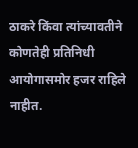ठाकरे किंवा त्यांच्यावतीने कोणतेही प्रतिनिधी आयोगासमोर हजर राहिले नाहीत.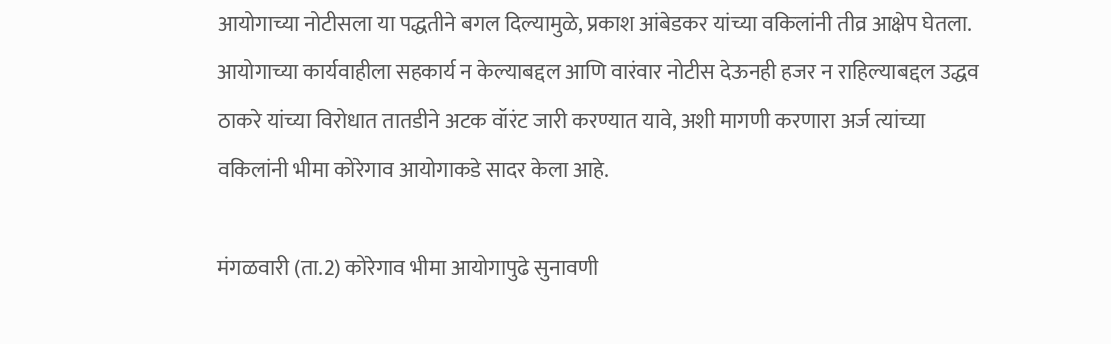आयोगाच्या नोटीसला या पद्धतीने बगल दिल्यामुळे, प्रकाश आंबेडकर यांच्या वकिलांनी तीव्र आक्षेप घेतला. आयोगाच्या कार्यवाहीला सहकार्य न केल्याबद्दल आणि वारंवार नोटीस देऊनही हजर न राहिल्याबद्दल उद्धव ठाकरे यांच्या विरोधात तातडीने अटक वॉरंट जारी करण्यात यावे, अशी मागणी करणारा अर्ज त्यांच्या वकिलांनी भीमा कोरेगाव आयोगाकडे सादर केला आहे.

मंगळवारी (ता.2) कोरेगाव भीमा आयोगापुढे सुनावणी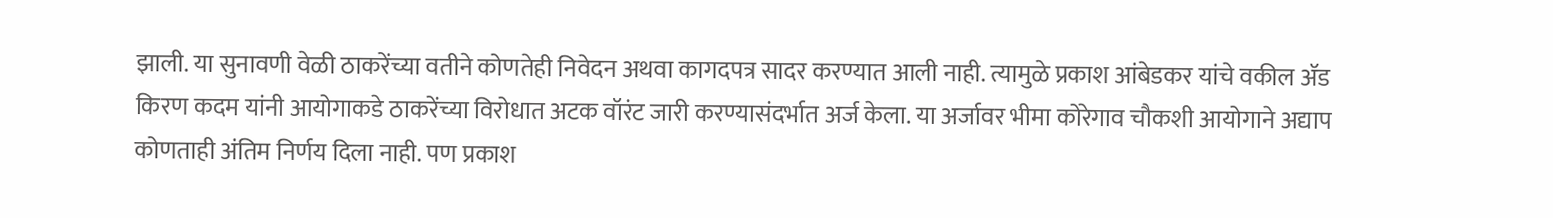झाली. या सुनावणी वेळी ठाकरेंच्या वतीने कोणतेही निवेदन अथवा कागदपत्र सादर करण्यात आली नाही. त्यामुळे प्रकाश आंबेडकर यांचे वकील ॲड किरण कदम यांनी आयोगाकडे ठाकरेंच्या विरोधात अटक वॉरंट जारी करण्यासंदर्भात अर्ज केला. या अर्जावर भीमा कोरेगाव चौकशी आयोगाने अद्याप कोणताही अंतिम निर्णय दिला नाही. पण प्रकाश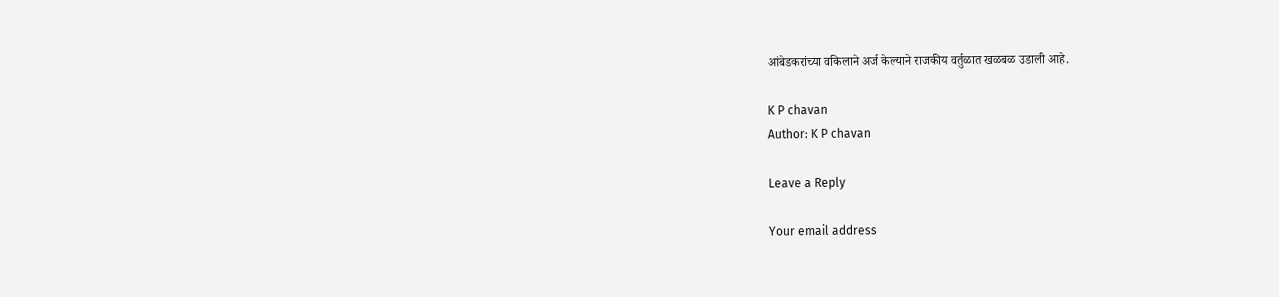आंबेडकरांच्या वकिलाने अर्ज केल्याने राजकीय वर्तुळात खळबळ उडाली आहे.

K P chavan
Author: K P chavan

Leave a Reply

Your email address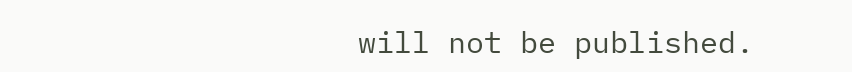will not be published.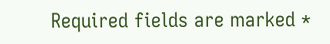Required fields are marked *